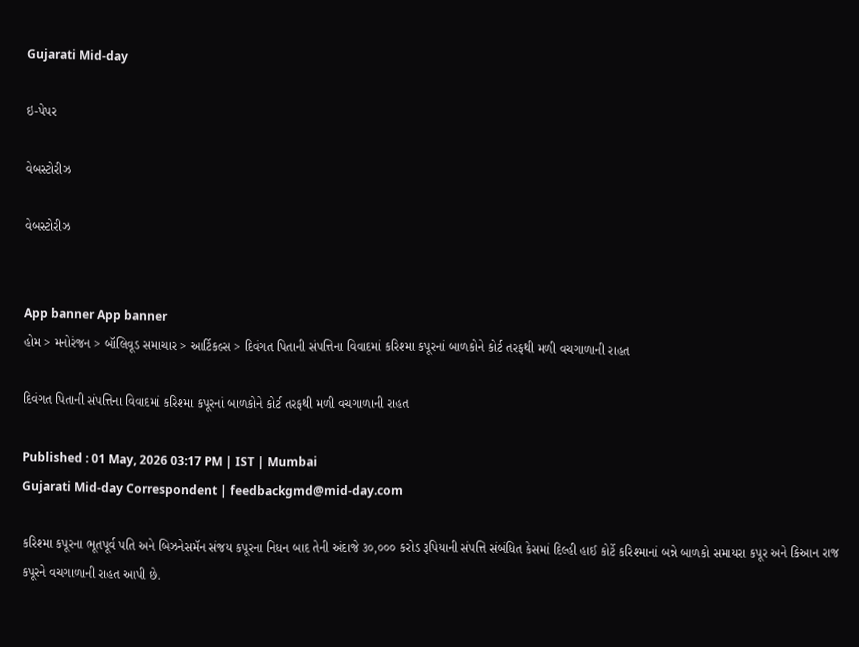Gujarati Mid-day

ઇ-પેપર

વેબસ્ટોરીઝ

વેબસ્ટોરીઝ


App banner App banner
હોમ > મનોરંજન > બૉલિવૂડ સમાચાર > આર્ટિકલ્સ > દિવંગત પિતાની સંપત્તિના વિવાદમાં કરિશ્મા કપૂરનાં બાળકોને કોર્ટ તરફથી મળી વચગાળાની રાહત

દિવંગત પિતાની સંપત્તિના વિવાદમાં કરિશ્મા કપૂરનાં બાળકોને કોર્ટ તરફથી મળી વચગાળાની રાહત

Published : 01 May, 2026 03:17 PM | IST | Mumbai
Gujarati Mid-day Correspondent | feedbackgmd@mid-day.com

કરિશ્મા કપૂરના ભૂતપૂર્વ પતિ અને બિઝનેસમૅન સંજય કપૂરના નિધન બાદ તેની અંદાજે ૩૦,૦૦૦ કરોડ રૂપિયાની સંપત્તિ સંબંધિત કેસમાં દિલ્હી હાઈ કોર્ટે કરિશ્માનાં બન્ને બાળકો સમાયરા કપૂર અને કિઆન રાજ કપૂરને વચગાળાની રાહત આપી છે.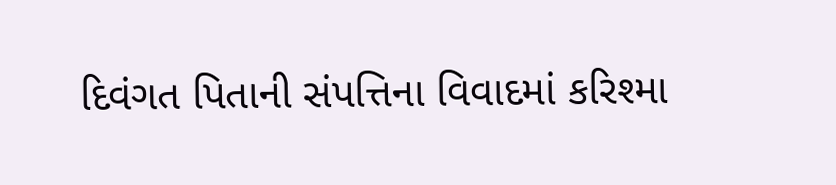દિવંગત પિતાની સંપત્તિના વિવાદમાં કરિશ્મા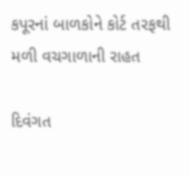કપૂરનાં બાળકોને કોર્ટ તરફથી મળી વચગાળાની રાહત

દિવંગત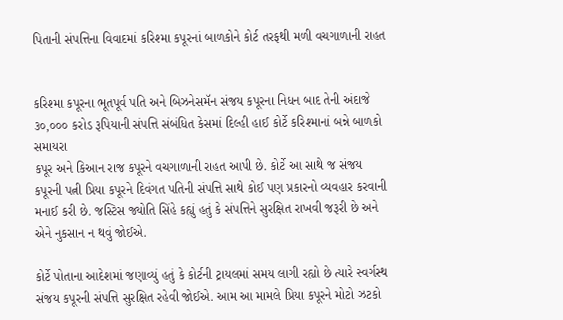પિતાની સંપત્તિના વિવાદમાં કરિશ્મા કપૂરનાં બાળકોને કોર્ટ તરફથી મળી વચગાળાની રાહત


કરિશ્મા કપૂરના ભૂતપૂર્વ પતિ અને બિઝનેસમૅન સંજય કપૂરના નિધન બાદ તેની અંદાજે ૩૦,૦૦૦ કરોડ રૂપિયાની સંપત્તિ સંબંધિત કેસમાં દિલ્હી હાઈ કોર્ટે કરિશ્માનાં બન્ને બાળકો સમાયરા
કપૂર અને કિઆન રાજ કપૂરને વચગાળાની રાહત આપી છે. કોર્ટે આ સાથે જ સંજય કપૂરની પત્ની પ્રિયા કપૂરને દિવંગત પતિની સંપત્તિ સાથે કોઈ પણ પ્રકારનો વ્યવહાર કરવાની મનાઈ કરી છે. જસ્ટિસ જ્યોતિ સિંહે કહ્યું હતું કે સંપત્તિને સુરક્ષિત રાખવી જરૂરી છે અને એને નુકસાન ન થવું જોઈએ.

કોર્ટે પોતાના આદેશમાં જણાવ્યું હતું કે કોર્ટની ટ્રાયલમાં સમય લાગી રહ્યો છે ત્યારે સ્વર્ગસ્થ સંજય કપૂરની સંપત્તિ સુરક્ષિત રહેવી જોઈએ. આમ આ મામલે પ્રિયા કપૂરને મોટો ઝટકો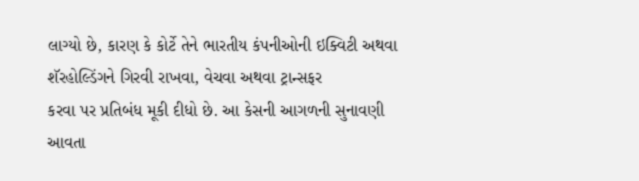લાગ્યો છે, કારણ કે કોર્ટે તેને ભારતીય કંપનીઓની ઇક્વિટી અથવા શૅરહોલ્ડિંગને ગિરવી રાખવા, વેચવા અથવા ટ્રાન્સફર
કરવા પર પ્રતિબંધ મૂકી દીધો છે. આ કેસની આગળની સુનાવણી આવતા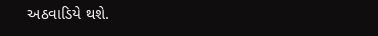અઠવાડિયે થશે.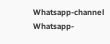Whatsapp-channel Whatsapp-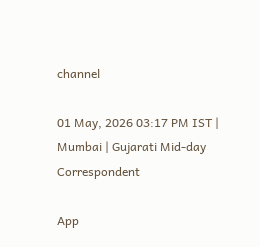channel

01 May, 2026 03:17 PM IST | Mumbai | Gujarati Mid-day Correspondent

App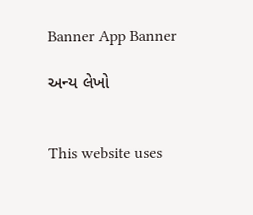Banner App Banner

અન્ય લેખો


This website uses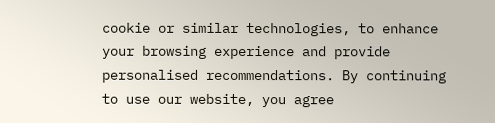cookie or similar technologies, to enhance your browsing experience and provide personalised recommendations. By continuing to use our website, you agree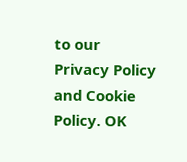to our Privacy Policy and Cookie Policy. OK